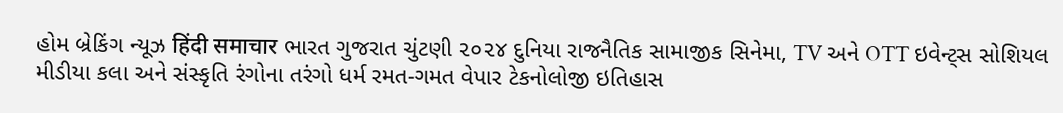હોમ બ્રેકિંગ ન્યૂઝ हिंदी समाचार ભારત ગુજરાત ચુંટણી ૨૦૨૪ દુનિયા રાજનૈતિક સામાજીક સિનેમા, TV અને OTT ઇવેન્ટ્સ સોશિયલ મીડીયા કલા અને સંસ્કૃતિ રંગોના તરંગો ધર્મ રમત-ગમત વેપાર ટેકનોલોજી ઇતિહાસ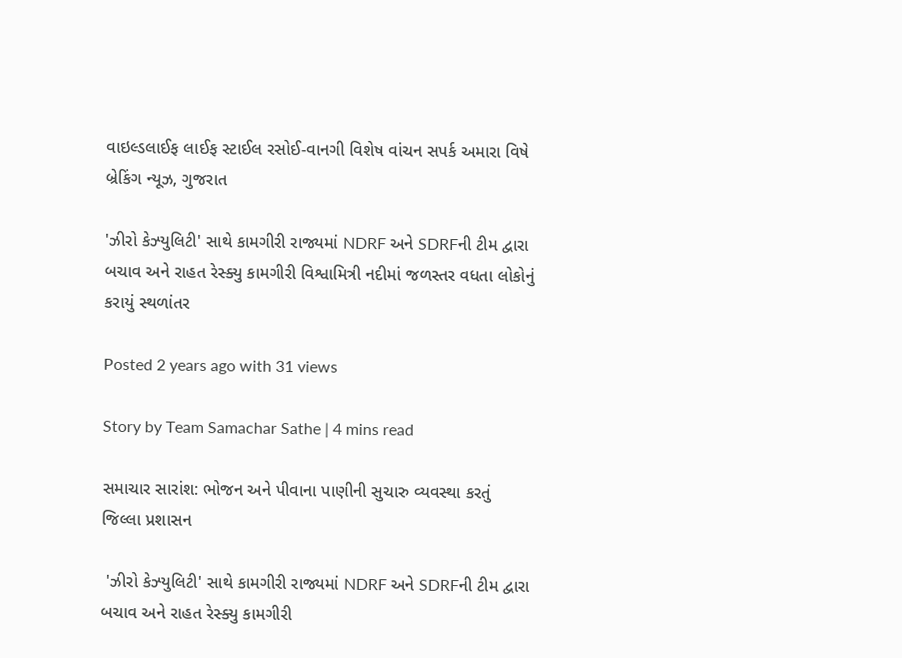વાઇલ્ડલાઈફ લાઈફ સ્ટાઈલ રસોઈ-વાનગી વિશેષ વાંચન સપર્ક અમારા વિષે
બ્રેકિંગ ન્યૂઝ, ગુજરાત

'ઝીરો કેઝ્યુલિટી' સાથે કામગીરી રાજ્યમાં NDRF અને SDRFની ટીમ દ્વારા બચાવ અને રાહત રેસ્ક્યુ કામગીરી વિશ્વામિત્રી નદીમાં જળસ્તર વધતા લોકોનું કરાયું સ્થળાંતર

Posted 2 years ago with 31 views

Story by Team Samachar Sathe | 4 mins read

સમાચાર સારાંશ: ભોજન અને પીવાના પાણીની સુચારુ વ્યવસ્થા કરતું જિલ્લા પ્રશાસન

 'ઝીરો કેઝ્યુલિટી' સાથે કામગીરી રાજ્યમાં NDRF અને SDRFની ટીમ દ્વારા બચાવ અને રાહત રેસ્ક્યુ કામગીરી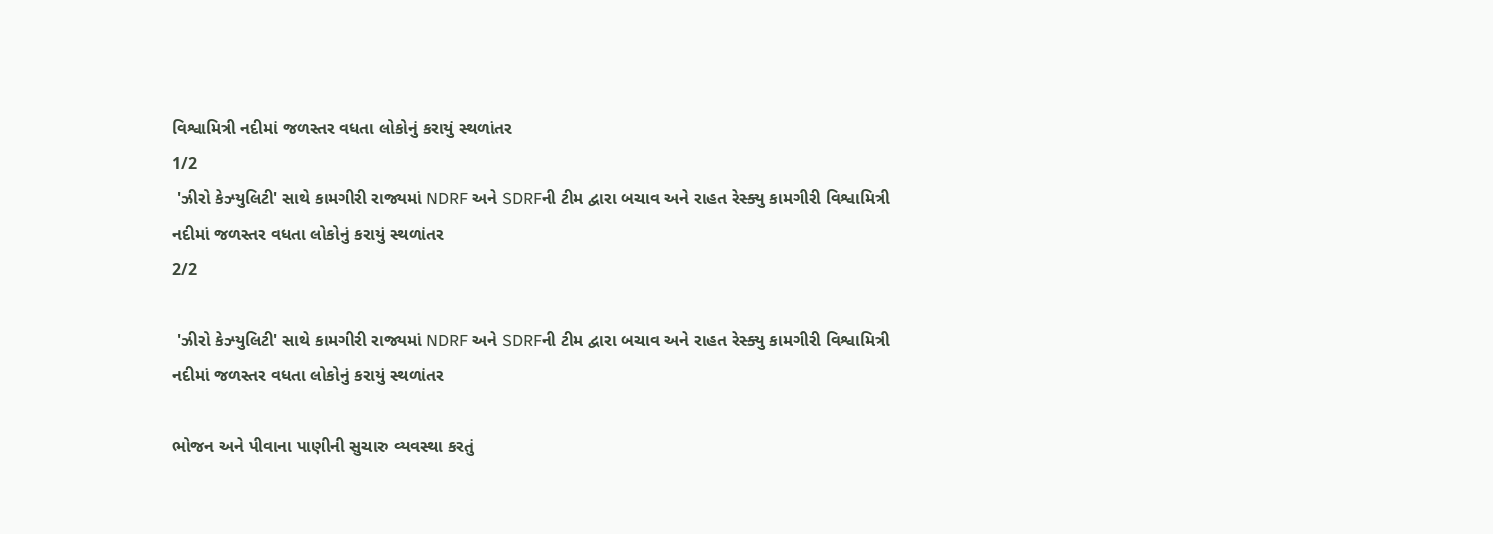વિશ્વામિત્રી નદીમાં જળસ્તર વધતા લોકોનું કરાયું સ્થળાંતર
1/2
 'ઝીરો કેઝ્યુલિટી' સાથે કામગીરી રાજ્યમાં NDRF અને SDRFની ટીમ દ્વારા બચાવ અને રાહત રેસ્ક્યુ કામગીરી વિશ્વામિત્રી નદીમાં જળસ્તર વધતા લોકોનું કરાયું સ્થળાંતર
2/2

 'ઝીરો કેઝ્યુલિટી' સાથે કામગીરી રાજ્યમાં NDRF અને SDRFની ટીમ દ્વારા બચાવ અને રાહત રેસ્ક્યુ કામગીરી વિશ્વામિત્રી નદીમાં જળસ્તર વધતા લોકોનું કરાયું સ્થળાંતર

ભોજન અને પીવાના પાણીની સુચારુ વ્યવસ્થા કરતું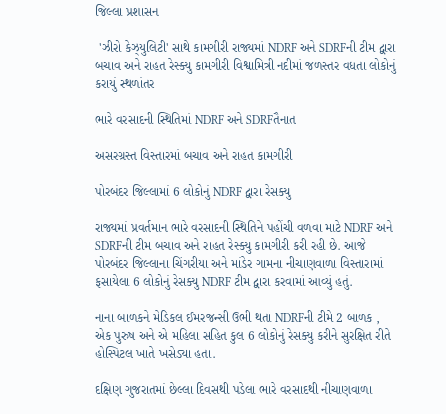જિલ્લા પ્રશાસન

 'ઝીરો કેઝ્યુલિટી' સાથે કામગીરી રાજ્યમાં NDRF અને SDRFની ટીમ દ્વારા બચાવ અને રાહત રેસ્ક્યુ કામગીરી વિશ્વામિત્રી નદીમાં જળસ્તર વધતા લોકોનું કરાયું સ્થળાંતર

ભારે વરસાદની સ્થિતિમાં NDRF અને SDRFતૈનાત

અસરગ્રસ્ત વિસ્તારમાં બચાવ અને રાહત કામગીરી

પોરબંદર જિલ્લામાં 6 લોકોનું NDRF દ્વારા રેસક્યુ

રાજ્યમાં પ્રવર્તમાન ભારે વરસાદની સ્થિતિને પહોંચી વળવા માટે NDRF અને SDRFની ટીમ બચાવ અને રાહત રેસ્ક્યુ કામગીરી કરી રહી છે. આજે પોરબંદર જિલ્લાના ચિંગરીયા અને માંડેર ગામના નીચાણવાળા વિસ્તારામાં ફસાયેલા 6 લોકોનું રેસક્યુ NDRF ટીમ દ્વારા કરવામાં આવ્યું હતું.

નાના બાળકને મેડિકલ ઈમરજન્સી ઉભી થતા NDRFની ટીમે 2 બાળક , એક પુરુષ અને એ મહિલા સહિત કુલ 6 લોકોનું રેસક્યુ કરીને સુરક્ષિત રીતે હોસ્પિટલ ખાતે ખસેડ્યા હતા.

દક્ષિણ ગુજરાતમાં છેલ્લા દિવસથી પડેલા ભારે વરસાદથી નીચાણવાળા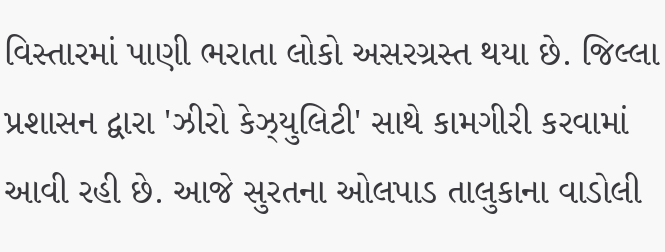વિસ્તારમાં પાણી ભરાતા લોકો અસરગ્રસ્ત થયા છે. જિલ્લા પ્રશાસન દ્વારા 'ઝીરો કેઝ્યુલિટી' સાથે કામગીરી કરવામાં આવી રહી છે. આજે સુરતના ઓલપાડ તાલુકાના વાડોલી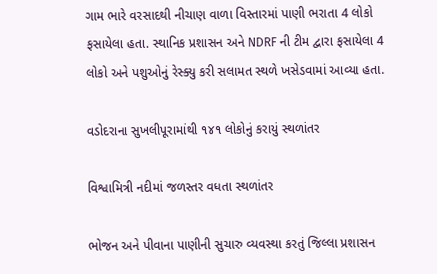ગામ ભારે વરસાદથી નીચાણ વાળા વિસ્તારમાં પાણી ભરાતા 4 લોકો ફસાયેલા હતા. સ્થાનિક પ્રશાસન અને NDRF ની ટીમ દ્વારા ફસાયેલા 4 લોકો અને પશુઓનું રેસ્ક્યુ કરી સલામત સ્થળે ખસેડવામાં આવ્યા હતા.

વડોદરાના સુખલીપૂરામાંથી ૧૪૧ લોકોનું કરાયું સ્થળાંતર

વિશ્વામિત્રી નદીમાં જળસ્તર વધતા સ્થળાંતર

ભોજન અને પીવાના પાણીની સુચારુ વ્યવસ્થા કરતું જિલ્લા પ્રશાસન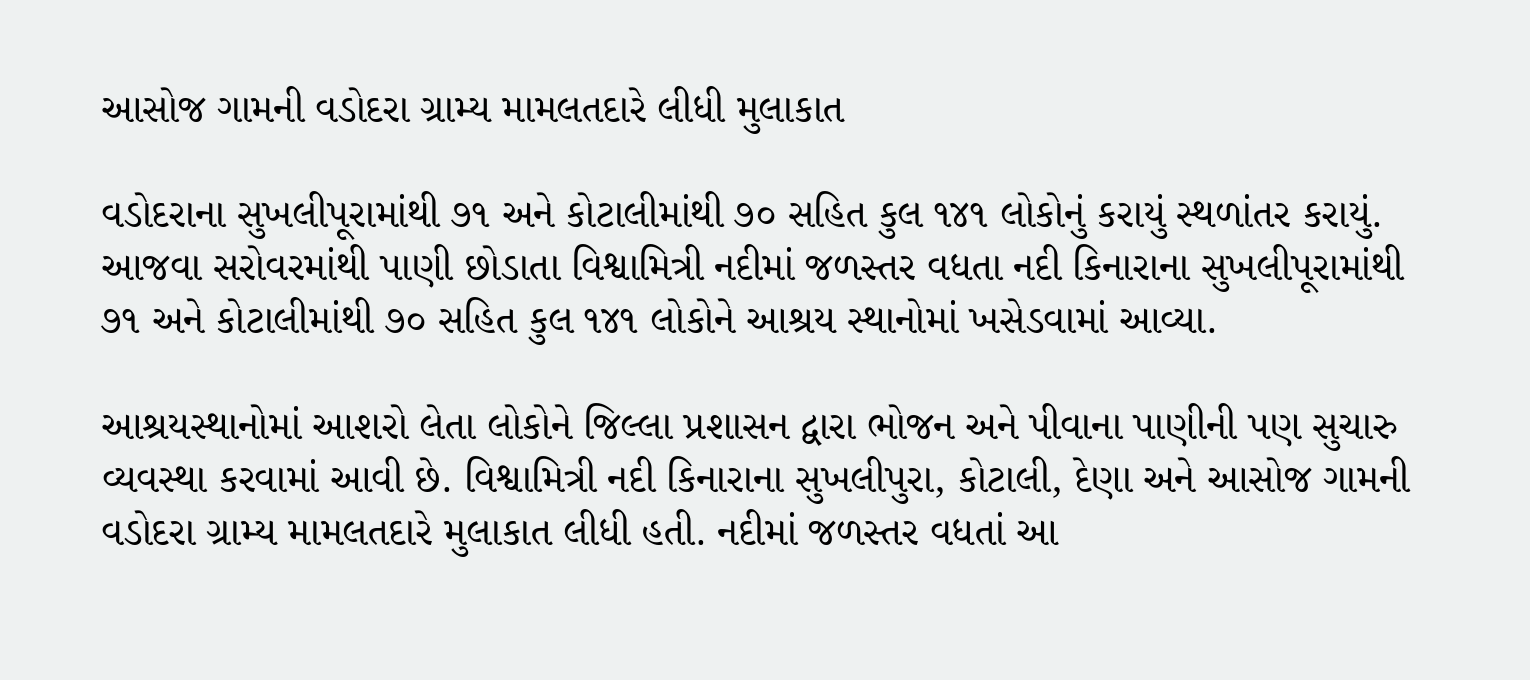આસોજ ગામની વડોદરા ગ્રામ્ય મામલતદારે લીધી મુલાકાત

વડોદરાના સુખલીપૂરામાંથી ૭૧ અને કોટાલીમાંથી ૭૦ સહિત કુલ ૧૪૧ લોકોનું કરાયું સ્થળાંતર કરાયું. આજવા સરોવરમાંથી પાણી છોડાતા વિશ્વામિત્રી નદીમાં જળસ્તર વધતા નદી કિનારાના સુખલીપૂરામાંથી ૭૧ અને કોટાલીમાંથી ૭૦ સહિત કુલ ૧૪૧ લોકોને આશ્રય સ્થાનોમાં ખસેડવામાં આવ્યા.

આશ્રયસ્થાનોમાં આશરો લેતા લોકોને જિલ્લા પ્રશાસન દ્વારા ભોજન અને પીવાના પાણીની પણ સુચારુ વ્યવસ્થા કરવામાં આવી છે. વિશ્વામિત્રી નદી કિનારાના સુખલીપુરા, કોટાલી, દેણા અને આસોજ ગામની વડોદરા ગ્રામ્ય મામલતદારે મુલાકાત લીધી હતી. નદીમાં જળસ્તર વધતાં આ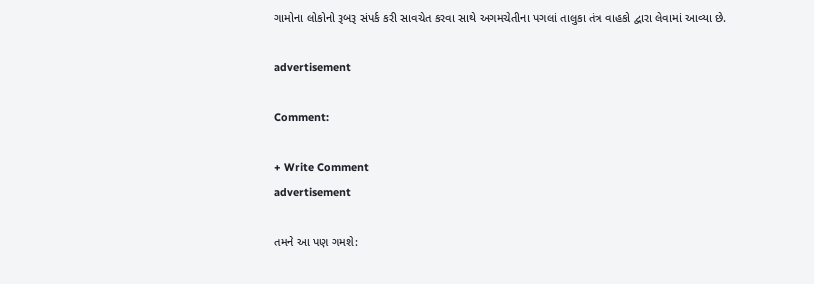ગામોના લોકોનો રૂબરૂ સંપર્ક કરી સાવચેત કરવા સાથે અગમચેતીના પગલાં તાલુકા તંત્ર વાહકો દ્વારા લેવામાં આવ્યા છે.

advertisement

Comment:

+ Write Comment
advertisement

તમને આ પણ ગમશે: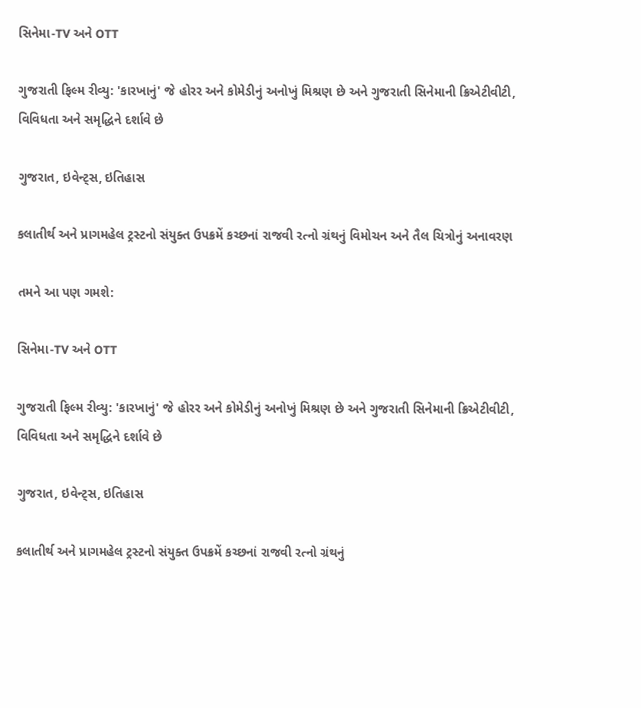સિનેમા-TV અને OTT

ગુજરાતી ફિલ્મ રીવ્યુ: 'કારખાનું' જે હોરર અને કોમેડીનું અનોખું મિશ્રણ છે અને ગુજરાતી સિનેમાની ક્રિએટીવીટી, વિવિધતા અને સમૃદ્ધિને દર્શાવે છે

ગુજરાત, ઇવેન્ટ્સ, ઇતિહાસ

કલાતીર્થ અને પ્રાગમહેલ ટ્રસ્ટનો સંયુક્ત ઉપક્રમેં કચ્છનાં રાજવી રત્નો ગ્રંથનું વિમોચન અને તૈલ ચિત્રોનું અનાવરણ

તમને આ પણ ગમશે:

સિનેમા-TV અને OTT

ગુજરાતી ફિલ્મ રીવ્યુ: 'કારખાનું' જે હોરર અને કોમેડીનું અનોખું મિશ્રણ છે અને ગુજરાતી સિનેમાની ક્રિએટીવીટી, વિવિધતા અને સમૃદ્ધિને દર્શાવે છે

ગુજરાત, ઇવેન્ટ્સ, ઇતિહાસ

કલાતીર્થ અને પ્રાગમહેલ ટ્રસ્ટનો સંયુક્ત ઉપક્રમેં કચ્છનાં રાજવી રત્નો ગ્રંથનું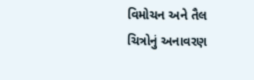વિમોચન અને તૈલ ચિત્રોનું અનાવરણ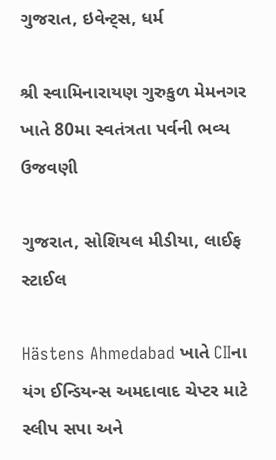ગુજરાત, ઇવેન્ટ્સ, ધર્મ

શ્રી સ્વામિનારાયણ ગુરુકુળ મેમનગર ખાતે 80મા સ્વતંત્રતા પર્વની ભવ્ય ઉજવણી

ગુજરાત, સોશિયલ મીડીયા, લાઈફ સ્ટાઈલ

Hästens Ahmedabad ખાતે CIIના યંગ ઈન્ડિયન્સ અમદાવાદ ચેપ્ટર માટે સ્લીપ સપા અને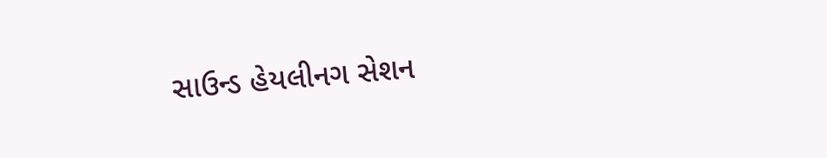સાઉન્ડ હેયલીનગ સેશન